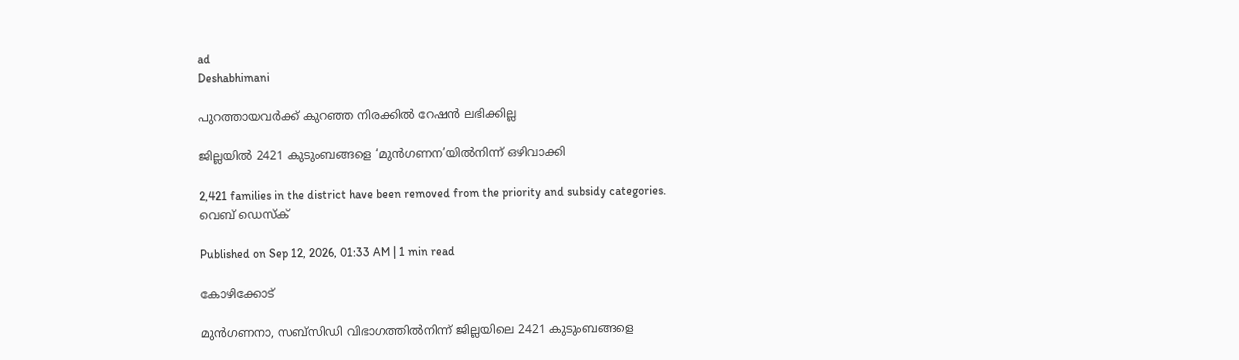ad
Deshabhimani

പുറത്തായവർക്ക്‌ കുറഞ്ഞ നിരക്കിൽ റേഷൻ ലഭിക്കില്ല

ജില്ലയിൽ 2421 കുടുംബങ്ങളെ ‘മുൻഗണന’യിൽനിന്ന്‌ ഒഴിവാക്കി

2,421 families in the district have been removed from the priority and subsidy categories.
വെബ് ഡെസ്ക്

Published on Sep 12, 2026, 01:33 AM | 1 min read

കോഴിക്കോട്‌

മുൻഗണനാ, സബ്‌സിഡി വിഭാഗത്തിൽനിന്ന്‌ ജില്ലയിലെ 2421 കുടുംബങ്ങളെ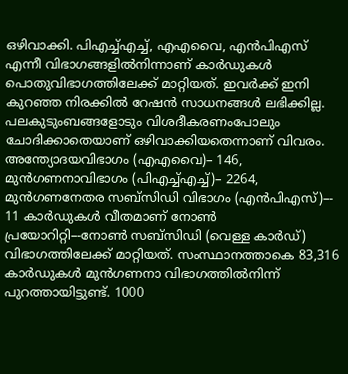ഒഴിവാക്കി. പിഎച്ച്‌എച്ച്‌, എഎവൈ, എൻപിഎസ് എന്നീ വിഭാഗങ്ങളിൽനിന്നാണ്‌ കാർഡുകൾ പൊതുവിഭാഗത്തിലേക്ക്‌ മാറ്റിയത്‌. ഇവർക്ക്‌ ഇനി കുറഞ്ഞ നിരക്കിൽ റേഷൻ സാധനങ്ങൾ ലഭിക്കില്ല. പലകുടുംബങ്ങളോടും വിശദീകരണംപോലും ചോദിക്കാതെയാണ്‌ ഒഴിവാക്കിയതെന്നാണ്‌ വിവരം. അന്ത്യോദയവിഭാഗം (എഎവൈ)– 146, മുൻഗണനാവിഭാഗം (പിഎച്ച്‌എച്ച്‌)– 2264, മുൻഗണനേതര സബ്‌സിഡി വിഭാഗം (എൻപിഎസ്‌)–- 11 കാർഡുകൾ വീതമാണ്‌ നോൺ പ്രയോറിറ്റി–-നോൺ സബ്‌സിഡി (വെള്ള കാർഡ്‌) വിഭാഗത്തിലേക്ക്‌ മാറ്റിയത്‌. സംസ്ഥാനത്താകെ 83,316 കാർഡുകൾ മുൻഗണനാ വിഭാഗത്തിൽനിന്ന് പുറത്തായിട്ടുണ്ട്‌. 1000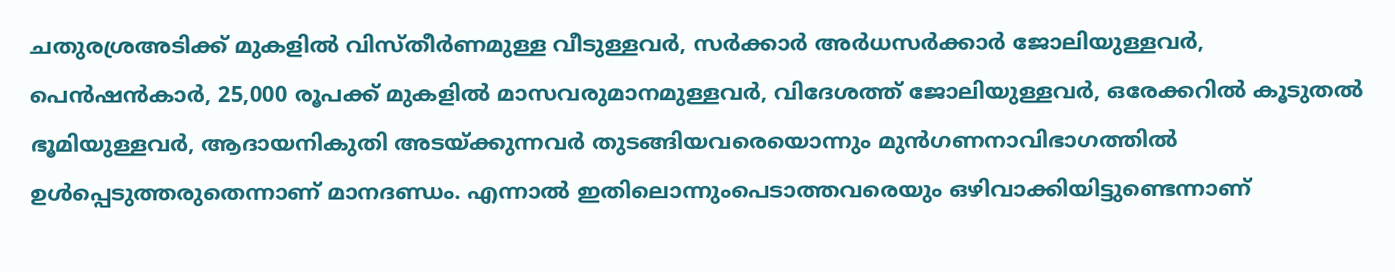ചതുരശ്രഅടിക്ക് മുകളിൽ വിസ്തീർണമുള്ള വീടുള്ളവർ, സർക്കാർ അർധസർക്കാർ ജോലിയുള്ളവർ, പെൻഷൻകാർ, 25,000 രൂപക്ക് മുകളിൽ മാസവരുമാനമുള്ളവർ, വിദേശത്ത് ജോലിയുള്ളവർ, ഒരേക്കറിൽ കൂടുതൽ ഭൂമിയുള്ളവർ, ആദായനികുതി അടയ്ക്കുന്നവർ തുടങ്ങിയവരെയൊന്നും മുൻഗണനാവിഭാഗത്തിൽ ഉൾപ്പെടുത്തരുതെന്നാണ്‌ മാനദണ്ഡം. എന്നാൽ ഇതിലൊന്നുംപെടാത്തവരെയും ഒഴിവാക്കിയിട്ടുണ്ടെന്നാണ്‌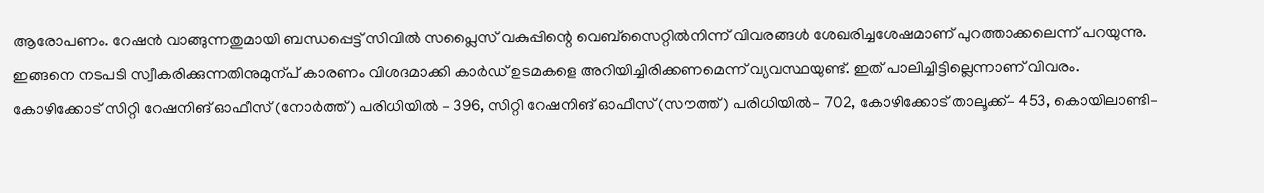ആരോപണം. റേഷൻ വാങ്ങുന്നതുമായി ബന്ധപ്പെട്ട്‌ സിവിൽ സപ്ലൈസ് വകുപ്പിന്റെ വെബ്‌സൈറ്റിൽനിന്ന് വിവരങ്ങൾ ശേഖരിച്ചശേഷമാണ് പുറത്താക്കലെന്ന്‌ പറയുന്നു. ഇങ്ങനെ നടപടി സ്വീകരിക്കുന്നതിനുമുന്പ്‌ കാരണം വിശദമാക്കി കാർഡ്‌ ഉടമകളെ അറിയിച്ചിരിക്കണമെന്ന്‌ വ്യവസ്ഥയുണ്ട്‌. ഇത്‌ പാലിച്ചിട്ടില്ലെന്നാണ്‌ വിവരം. കോഴിക്കോട്‌ സിറ്റി റേഷനിങ്‌ ഓഫീസ്‌ (നോർത്ത്‌) പരിധിയിൽ – 396, സിറ്റി റേഷനിങ്‌ ഓഫീസ്‌ (സ‍ൗത്ത്‌) പരിധിയിൽ– 702, കോഴിക്കോട്‌ താലൂക്ക്‌– 453, കൊയിലാണ്ടി–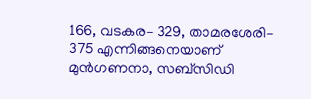166, വടകര– 329, താമരശേരി– 375 എന്നിങ്ങനെയാണ്‌ മുൻഗണനാ, സബ്‌സിഡി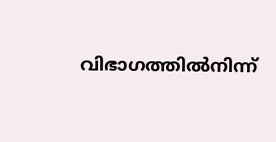വിഭാഗത്തിൽനിന്ന്‌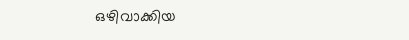ഒഴിവാക്കിയ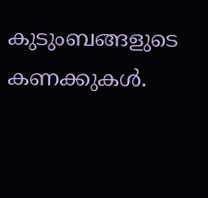കുടുംബങ്ങളുടെ കണക്കുകൾ.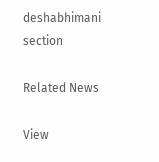deshabhimani section

Related News

View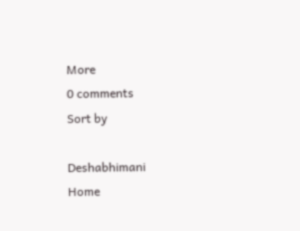More
0 comments
Sort by

Deshabhimani
Home